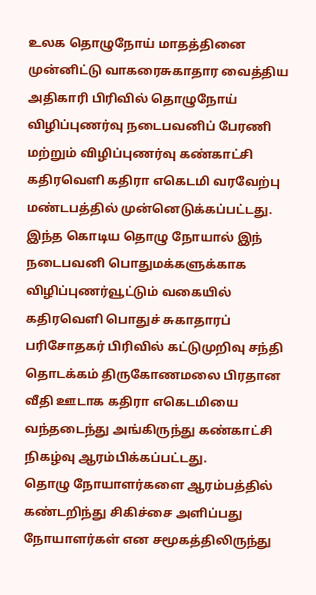உலக தொழுநோய் மாதத்தினை முன்னிட்டு வாகரைசுகாதார வைத்திய அதிகாரி பிரிவில் தொழுநோய் விழிப்புணர்வு நடைபவனிப் பேரணி மற்றும் விழிப்புணர்வு கண்காட்சி கதிரவெளி கதிரா எகெடமி வரவேற்பு மண்டபத்தில் முன்னெடுக்கப்பட்டது.
இந்த கொடிய தொழு நோயால் இந் நடைபவனி பொதுமக்களுக்காக விழிப்புணர்வூட்டும் வகையில் கதிரவெளி பொதுச் சுகாதாரப் பரிசோதகர் பிரிவில் கட்டுமுறிவு சந்தி தொடக்கம் திருகோணமலை பிரதான வீதி ஊடாக கதிரா எகெடமியை வந்தடைந்து அங்கிருந்து கண்காட்சி நிகழ்வு ஆரம்பிக்கப்பட்டது.
தொழு நோயாளர்களை ஆரம்பத்தில் கண்டறிந்து சிகிச்சை அளிப்பது நோயாளர்கள் என சமூகத்திலிருந்து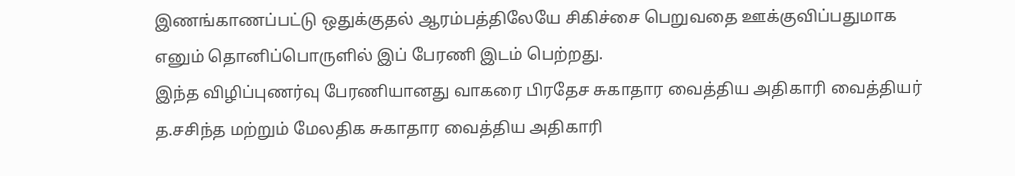இணங்காணப்பட்டு ஒதுக்குதல் ஆரம்பத்திலேயே சிகிச்சை பெறுவதை ஊக்குவிப்பதுமாக எனும் தொனிப்பொருளில் இப் பேரணி இடம் பெற்றது.
இந்த விழிப்புணர்வு பேரணியானது வாகரை பிரதேச சுகாதார வைத்திய அதிகாரி வைத்தியர் த.சசிந்த மற்றும் மேலதிக சுகாதார வைத்திய அதிகாரி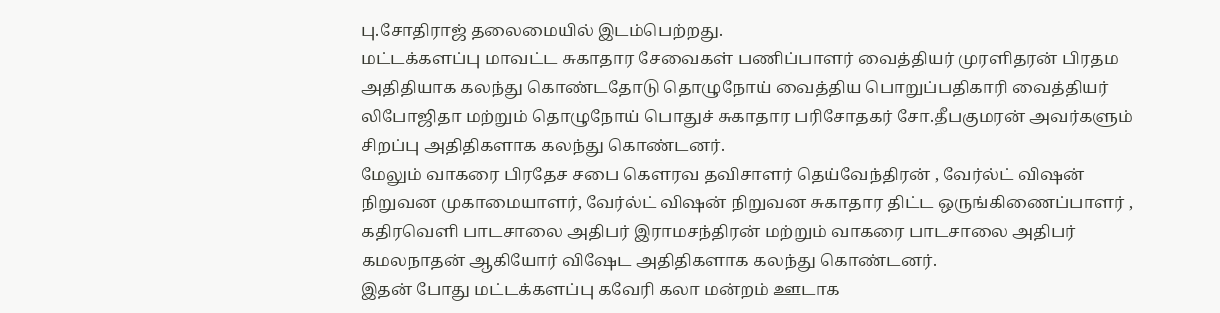பு.சோதிராஜ் தலைமையில் இடம்பெற்றது.
மட்டக்களப்பு மாவட்ட சுகாதார சேவைகள் பணிப்பாளர் வைத்தியர் முரளிதரன் பிரதம அதிதியாக கலந்து கொண்டதோடு தொழுநோய் வைத்திய பொறுப்பதிகாரி வைத்தியர் லிபோஜிதா மற்றும் தொழுநோய் பொதுச் சுகாதார பரிசோதகர் சோ.தீபகுமரன் அவர்களும் சிறப்பு அதிதிகளாக கலந்து கொண்டனர்.
மேலும் வாகரை பிரதேச சபை கெளரவ தவிசாளர் தெய்வேந்திரன் , வேர்ல்ட் விஷன் நிறுவன முகாமையாளர், வேர்ல்ட் விஷன் நிறுவன சுகாதார திட்ட ஒருங்கிணைப்பாளர் , கதிரவெளி பாடசாலை அதிபர் இராமசந்திரன் மற்றும் வாகரை பாடசாலை அதிபர் கமலநாதன் ஆகியோர் விஷேட அதிதிகளாக கலந்து கொண்டனர்.
இதன் போது மட்டக்களப்பு கவேரி கலா மன்றம் ஊடாக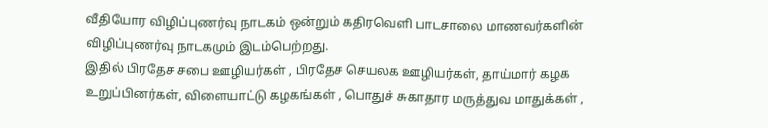வீதியோர விழிப்புணர்வு நாடகம் ஒன்றும் கதிரவெளி பாடசாலை மாணவர்களின் விழிப்புணர்வு நாடகமும் இடம்பெற்றது.
இதில் பிரதேச சபை ஊழியர்கள் , பிரதேச செயலக ஊழியர்கள், தாய்மார் கழக உறுப்பினர்கள், விளையாட்டு கழகங்கள் , பொதுச் சுகாதார மருத்துவ மாதுக்கள் ,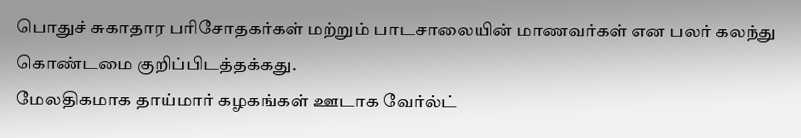பொதுச் சுகாதார பரிசோதகர்கள் மற்றும் பாடசாலையின் மாணவர்கள் என பலர் கலந்து கொண்டமை குறிப்பிடத்தக்கது.
மேலதிகமாக தாய்மார் கழகங்கள் ஊடாக வேர்ல்ட்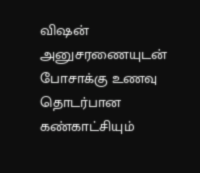விஷன் அனுசரணையுடன் போசாக்கு உணவு தொடர்பான கண்காட்சியும்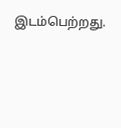இடம்பெற்றது.